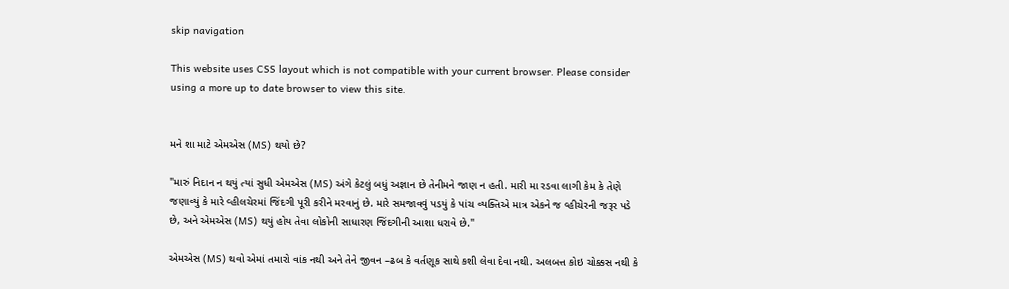skip navigation

This website uses CSS layout which is not compatible with your current browser. Please consider using a more up to date browser to view this site.


મને શા માટે એમએસ (MS) થયો છે?

"મારું નિદાન ન થયું ત્યાં સુધી એમએસ (MS) અંગે કેટલું બધું અજ્ઞાન છે તેનીમને જાણ ન હતી. મારી મા રડવા લાગી કેમ કે તેણે જણાવ્યું કે મારે વ્હીલચેરમાં જિંદગી પૂરી કરીને મરવાનું છે. મારે સમજાવવું પડયું કે પાંચ વ્યક્તિએ માત્ર એકને જ વ્હીચેરની જરૂર પડે છે, અને એમએસ (MS) થયું હોય તેવા લોકોની સાધારણ જિંદગીની આશા ધરાવે છે."

એમએસ (MS) થવો એમાં તમારો વાંક નથી અને તેને જીવન –ઢબ કે વર્તણૂક સાથે કશી લેવા દેવા નથી. અલબત્ત કોઇ ચોક્કસ નથી કે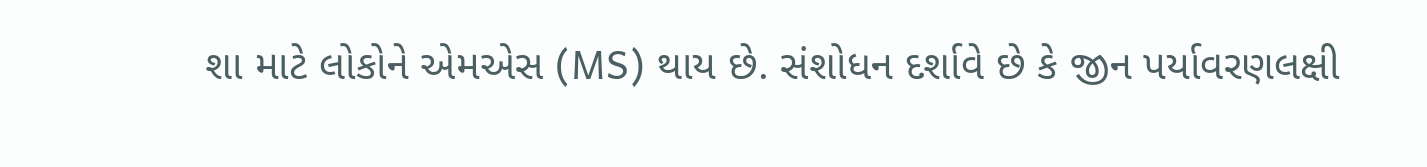શા માટે લોકોને એમએસ (MS) થાય છે. સંશોધન દર્શાવે છે કે જીન પર્યાવરણલક્ષી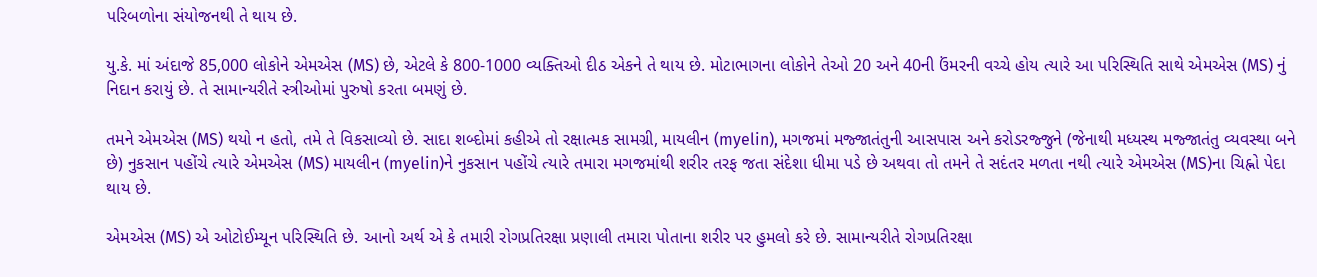પરિબળોના સંયોજનથી તે થાય છે.

યુ.કે. માં અંદાજે 85,000 લોકોને એમએસ (MS) છે, એટલે કે 800-1000 વ્યક્તિઓ દીઠ એકને તે થાય છે. મોટાભાગના લોકોને તેઓ 20 અને 40ની ઉંમરની વચ્ચે હોય ત્યારે આ પરિસ્થિતિ સાથે એમએસ (MS) નું નિદાન કરાયું છે. તે સામાન્યરીતે સ્ત્રીઓમાં પુરુષો કરતા બમણું છે.

તમને એમએસ (MS) થયો ન હતો, તમે તે વિકસાવ્યો છે. સાદા શબ્દોમાં કહીએ તો રક્ષાત્મક સામગ્રી, માયલીન (myelin), મગજમાં મજ્જાતંતુની આસપાસ અને કરોડરજ્જુને (જેનાથી મધ્યસ્થ મજ્જાતંતુ વ્યવસ્થા બને છે) નુકસાન પહોંચે ત્યારે એમએસ (MS) માયલીન (myelin)ને નુકસાન પહોંચે ત્યારે તમારા મગજમાંથી શરીર તરફ જતા સંદેશા ધીમા પડે છે અથવા તો તમને તે સદંતર મળતા નથી ત્યારે એમએસ (MS)ના ચિહ્નો પેદા થાય છે.

એમએસ (MS) એ ઓટોઈમ્યૂન પરિસ્થિતિ છે. આનો અર્થ એ કે તમારી રોગપ્રતિરક્ષા પ્રણાલી તમારા પોતાના શરીર પર હુમલો કરે છે. સામાન્યરીતે રોગપ્રતિરક્ષા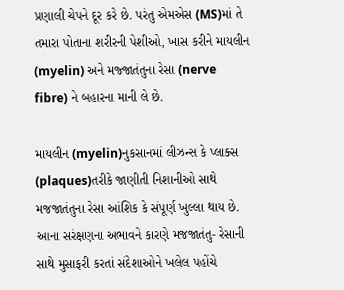પ્રણાલી ચેપને દૂર કરે છે. પરંતુ એમએસ (MS)માં તે તમારા પોતાના શરીરની પેશીઓ, ખાસ કરીને માયલીન (myelin) અને મજ્જાતંતુના રેસા (nerve fibre) ને બહારના માની લે છે.

માયલીન (myelin)નુકસાનમાં લીઝન્સ કે પ્લાક્સ (plaques)તરીકે જાણીતી નિશાનીઓ સાથે મજજાતંતુના રેસા આંશિક કે સંપૂર્ણ ખુલ્લા થાય છે. આના સરંક્ષણના અભાવને કારણે મજજાતંતુ- રેસાની સાથે મુસાફરી કરતાં સંદેશાઓને ખલેલ પહોંચે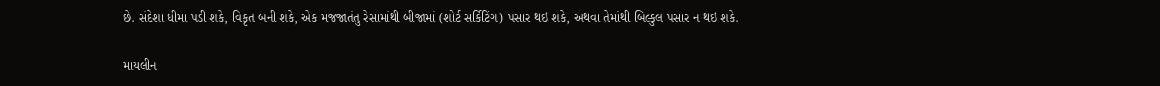છે. સંદેશા ધીમા પડી શકે, વિકૃત બની શકે, એક મજજાતંતુ રેસામાંથી બીજામાં (શોર્ટ સર્કિટિંગ) પસાર થઇ શકે, અથવા તેમાંથી બિલ્કુલ પસાર ન થઇ શકે.

માયલીન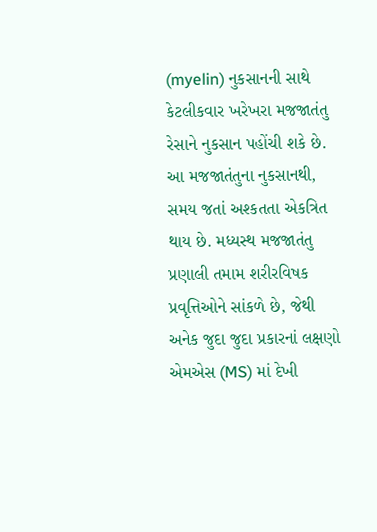(myelin) નુકસાનની સાથે કેટલીકવાર ખરેખરા મજજાતંતુ રેસાને નુકસાન પહોંચી શકે છે. આ મજજાતંતુના નુકસાનથી, સમય જતાં અશ્કતતા એકત્રિત થાય છે. મધ્યસ્થ મજજાતંતુ પ્રણાલી તમામ શરીરવિષક પ્રવૃત્તિઓને સાંકળે છે, જેથી અનેક જુદા જુદા પ્રકારનાં લક્ષણો એમએસ (MS) માં દેખી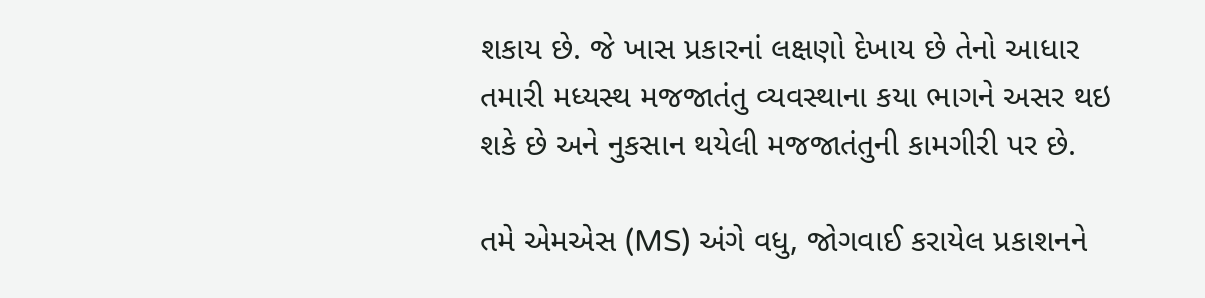શકાય છે. જે ખાસ પ્રકારનાં લક્ષણો દેખાય છે તેનો આધાર તમારી મધ્યસ્થ મજજાતંતુ વ્યવસ્થાના કયા ભાગને અસર થઇ શકે છે અને નુકસાન થયેલી મજજાતંતુની કામગીરી પર છે.

તમે એમએસ (MS) અંગે વધુ, જોગવાઈ કરાયેલ પ્રકાશનને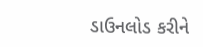ડાઉનલોડ કરીને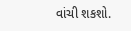વાંચી શકશો.